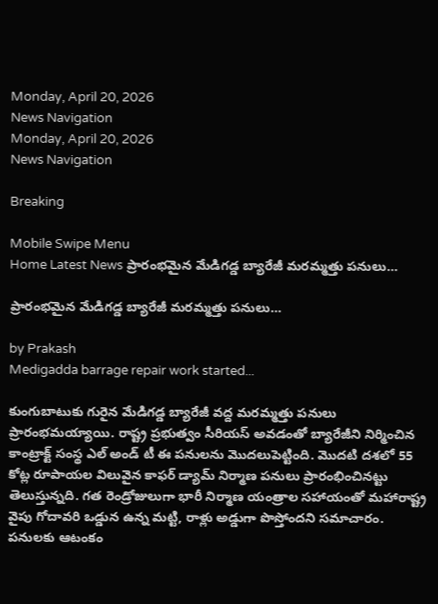Monday, April 20, 2026
News Navigation
Monday, April 20, 2026
News Navigation

Breaking

Mobile Swipe Menu
Home Latest News ప్రారంభమైన మేడిగడ్డ బ్యారేజీ మరమ్మత్తు పనులు…

ప్రారంభమైన మేడిగడ్డ బ్యారేజీ మరమ్మత్తు పనులు…

by Prakash
Medigadda barrage repair work started...

కుంగుబాటుకు గురైన మేడిగడ్డ బ్యారేజీ వద్ద మరమ్మత్తు పనులు ప్రారంభమయ్యాయి. రాష్ట్ర ప్రభుత్వం సీరియస్ అవడంతో బ్యారేజీని నిర్మించిన కాంట్రాక్ట్ సంస్థ ఎల్ అండ్ టీ ఈ పనులను మొదలుపెట్టింది. మొదటి దశలో 55 కోట్ల రూపాయల విలువైన కాఫర్ డ్యామ్ నిర్మాణ పనులు ప్రారంభించినట్టు తెలుస్తున్నది. గత రెండ్రోజులుగా భారీ నిర్మాణ యంత్రాల సహాయంతో మహారాష్ట్ర వైపు గోదావరి ఒడ్డున ఉన్న మట్టి, రాళ్లు అడ్డుగా పొస్తోందని సమాచారం. పనులకు ఆటంకం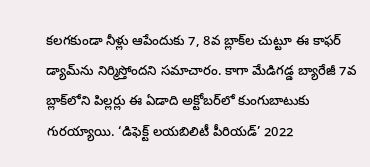కలగకుండా నీళ్లు ఆపేందుకు 7, 8వ బ్లాక్‌ల చుట్టూ ఈ కాఫర్ డ్యామ్‌ను నిర్మిస్తోందని సమాచారం. కాగా మేడిగడ్డ బ్యారేజీ 7వ బ్లా‌క్‌లోని పిల్లర్లు ‌‌‌‌ఈ ఏడాది అక్టోబర్‌లో కుంగుబాటుకు గురయ్యాయి. ‘డిఫెక్ట్‌‌‌‌ లయబిలిటీ పీరియడ్‌‌‌‌’ 2022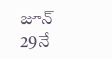జూన్‌‌‌‌ 29నే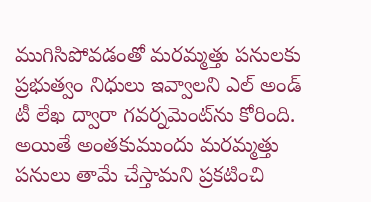ముగిసిపోవడంతో మరమ్మత్తు పనులకు ప్రభుత్వం నిధులు ఇవ్వాలని ఎల్ అండ్ టీ లేఖ ద్వారా గవర్నమెంట్‌ను కోరింది. అయితే అంతకుముందు మరమ్మత్తు పనులు తామే చేస్తామని ప్రకటించి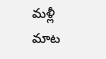మళ్లీ మాట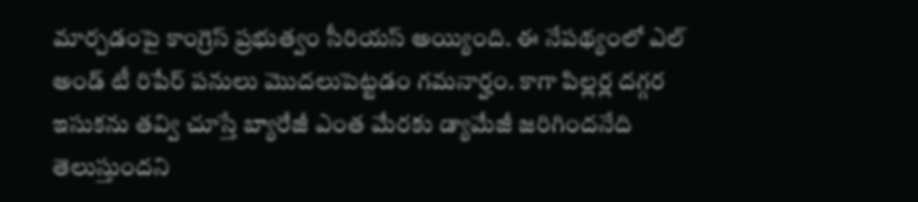మార్చడంపై కాంగ్రెస్ ప్రభుత్వం సీరియస్ అయ్యింది. ఈ నేపథ్యంలో ఎల్ అండ్ టీ రిపేర్ పనులు మొదలుపెట్టడం గమనార్హం. కాగా పిల్లర్ల దగ్గర ఇసుకను తవ్వి చూస్తే బ్యారేజీ ఎంత మేరకు డ్యామేజీ జరిగిందనేది తెలుస్తుందని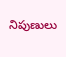నిపుణులు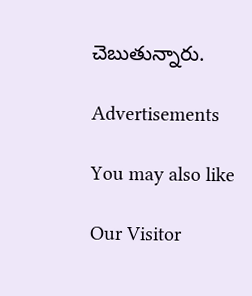చెబుతున్నారు.

Advertisements

You may also like

Our Visitor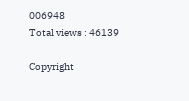006948
Total views : 46139

Copyright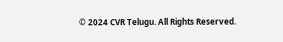© 2024 CVR Telugu. All Rights Reserved.